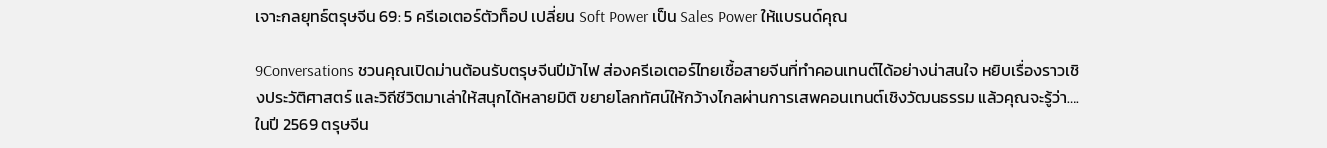เจาะกลยุทธ์ตรุษจีน 69: 5 ครีเอเตอร์ตัวท็อป เปลี่ยน Soft Power เป็น Sales Power ให้แบรนด์คุณ

9Conversations ชวนคุณเปิดม่านต้อนรับตรุษจีนปีม้าไฟ ส่องครีเอเตอร์ไทยเชื้อสายจีนที่ทำคอนเทนต์ได้อย่างน่าสนใจ หยิบเรื่องราวเชิงประวัติศาสตร์ และวิถีชีวิตมาเล่าให้สนุกได้หลายมิติ ขยายโลกทัศน์ให้กว้างไกลผ่านการเสพคอนเทนต์เชิงวัฒนธรรม แล้วคุณจะรู้ว่า….ในปี 2569 ตรุษจีน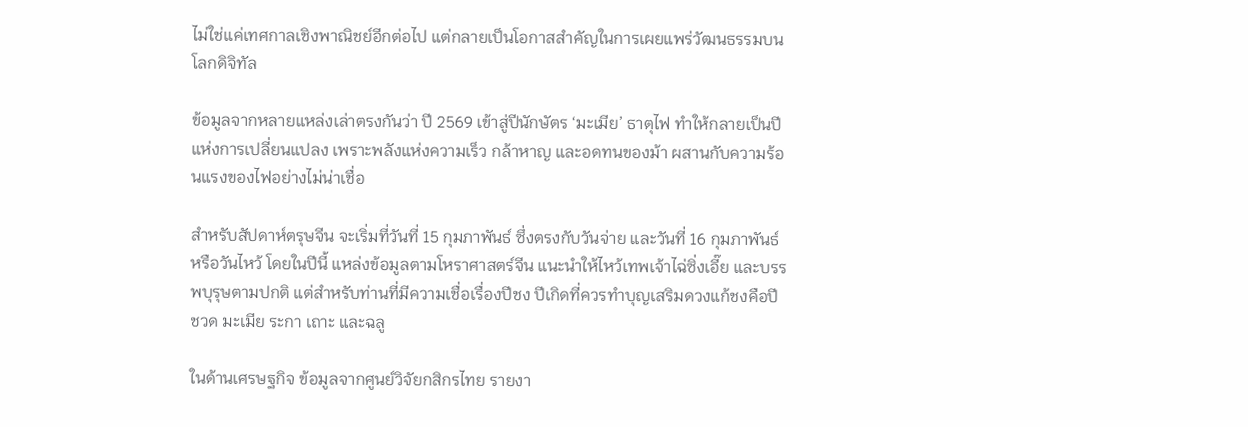ไม่ใช่แค่เทศกาลเชิงพาณิชย์อีกต่อไป แต่กลายเป็นโอกาสสำคัญในการเผยแพร่วัฒนธรรมบนโลกดิจิทัล

ข้อมูลจากหลายแหล่งเล่าตรงกันว่า ปี 2569 เข้าสู่ปีนักษัตร ‘มะเมีย’ ธาตุไฟ ทำให้กลายเป็นปีแห่งการเปลี่ยนแปลง เพราะพลังแห่งความเร็ว กล้าหาญ และอดทนของม้า ผสานกับความร้อนแรงของไฟอย่างไม่น่าเชื่อ

สำหรับสัปดาห์ตรุษจีน จะเริ่มที่วันที่ 15 กุมภาพันธ์ ซึ่งตรงกับวันจ่าย และวันที่ 16 กุมภาพันธ์ หรือวันไหว้ โดยในปีนี้ แหล่งข้อมูลตามโหราศาสตร์จีน แนะนำให้ไหว้เทพเจ้าไฉ่ซิ่งเอี๊ย และบรรพบุรุษตามปกติ แต่สำหรับท่านที่มีความเชื่อเรื่องปีชง ปีเกิดที่ควรทำบุญเสริมดวงแก้ชงคือปีชวด มะเมีย ระกา เถาะ และฉลู

ในด้านเศรษฐกิจ ข้อมูลจากศูนย์วิจัยกสิกรไทย รายงา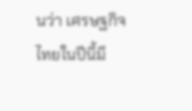นว่า เศรษฐกิจไทยในปีนี้มี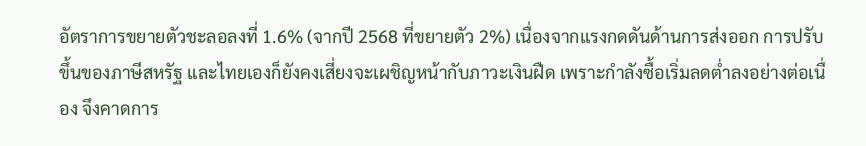อัตราการขยายตัวชะลอลงที่ 1.6% (จากปี 2568 ที่ขยายตัว 2%) เนื่องจากแรงกดดันด้านการส่งออก การปรับขึ้นของภาษีสหรัฐ และไทยเองก็ยังคงเสี่ยงจะเผชิญหน้ากับภาวะเงินฝืด เพราะกำลังซื้อเริ่มลดต่ำลงอย่างต่อเนื่อง จึงคาดการ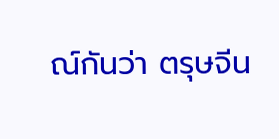ณ์กันว่า ตรุษจีน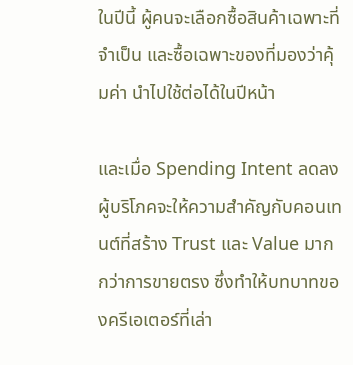ในปีนี้ ผู้คนจะเลือกซื้อสินค้าเฉพาะที่จำเป็น และซื้อเฉพาะของที่มองว่าคุ้มค่า นำไปใช้ต่อได้ในปีหน้า

และเมื่อ Spending Intent ลดลง ผู้บริโภคจะให้ความสำคัญกับคอนเทนต์ที่สร้าง Trust และ Value มากกว่าการขายตรง ซึ่งทำให้บทบาทของครีเอเตอร์ที่เล่า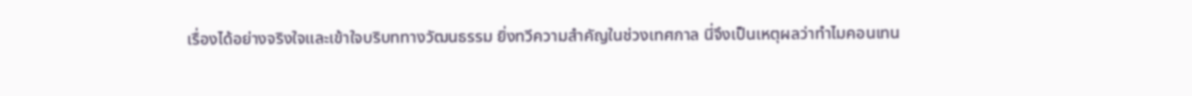เรื่องได้อย่างจริงใจและเข้าใจบริบททางวัฒนธรรม ยิ่งทวีความสำคัญในช่วงเทศกาล นี่จึงเป็นเหตุผลว่าทำไมคอนเทน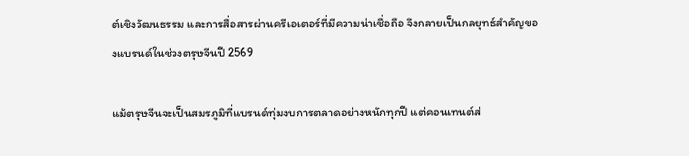ต์เชิงวัฒนธรรม และการสื่อสารผ่านครีเอเตอร์ที่มีความน่าเชื่อถือ จึงกลายเป็นกลยุทธ์สำคัญของแบรนด์ในช่วงตรุษจีนปี 2569

แม้ตรุษจีนจะเป็นสมรภูมิที่แบรนด์ทุ่มงบการตลาดอย่างหนักทุกปี แต่คอนเทนต์ส่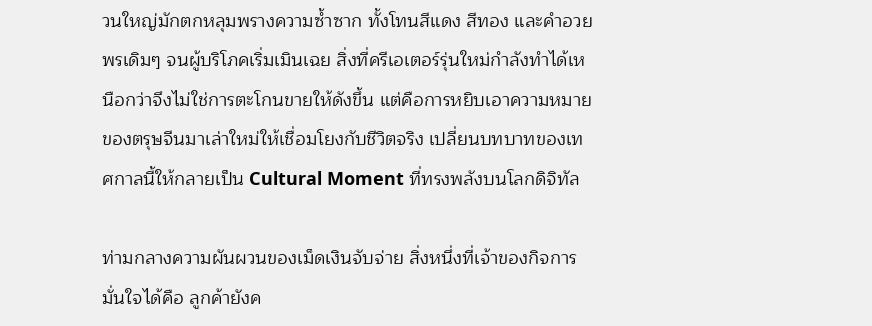วนใหญ่มักตกหลุมพรางความซ้ำซาก ทั้งโทนสีแดง สีทอง และคำอวยพรเดิมๆ จนผู้บริโภคเริ่มเมินเฉย สิ่งที่ครีเอเตอร์รุ่นใหม่กำลังทำได้เหนือกว่าจึงไม่ใช่การตะโกนขายให้ดังขึ้น แต่คือการหยิบเอาความหมายของตรุษจีนมาเล่าใหม่ให้เชื่อมโยงกับชีวิตจริง เปลี่ยนบทบาทของเทศกาลนี้ให้กลายเป็น Cultural Moment ที่ทรงพลังบนโลกดิจิทัล

ท่ามกลางความผันผวนของเม็ดเงินจับจ่าย สิ่งหนึ่งที่เจ้าของกิจการมั่นใจได้คือ ลูกค้ายังค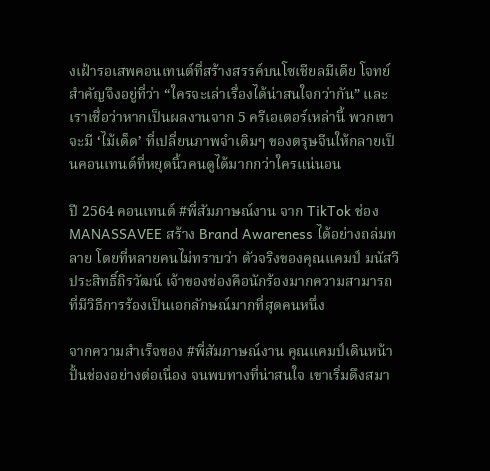งเฝ้ารอเสพคอนเทนต์ที่สร้างสรรค์บนโซเชียลมีเดีย โจทย์สำคัญจึงอยู่ที่ว่า “ใครจะเล่าเรื่องได้น่าสนใจกว่ากัน” และเราเชื่อว่าหากเป็นผลงานจาก 5 ครีเอเตอร์เหล่านี้ พวกเขาจะมี ‘ไม้เด็ด’ ที่เปลี่ยนภาพจำเดิมๆ ของตรุษจีนให้กลายเป็นคอนเทนต์ที่หยุดนิ้วคนดูได้มากกว่าใครแน่นอน

ปี 2564 คอนเทนต์ #พี่สัมภาษณ์งาน จาก TikTok ช่อง MANASSAVEE สร้าง Brand Awareness ได้อย่างถล่มทลาย โดยที่หลายคนไม่ทราบว่า ตัวจริงของคุณแคมป์ มนัสวี ประสิทธิ์ถิรวัฒน์ เจ้าของช่องคือนักร้องมากความสามารถ ที่มีวิธีการร้องเป็นเอกลักษณ์มากที่สุดคนหนึ่ง

จากความสำเร็จของ #พี่สัมภาษณ์งาน คุณแคมป์เดินหน้าปั้นช่องอย่างต่อเนื่อง จนพบทางที่น่าสนใจ เขาเริ่มดึงสมา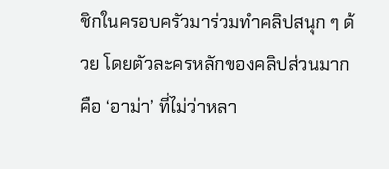ชิกในครอบครัวมาร่วมทำคลิปสนุก ๆ ด้วย โดยตัวละครหลักของคลิปส่วนมากคือ ‘อาม่า’ ที่ไม่ว่าหลา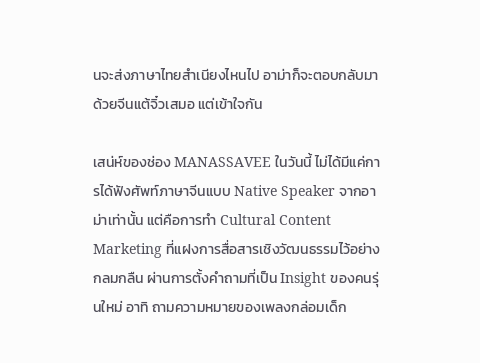นจะส่งภาษาไทยสำเนียงไหนไป อาม่าก็จะตอบกลับมาด้วยจีนแต้จิ๋วเสมอ แต่เข้าใจกัน

เสน่ห์ของช่อง MANASSAVEE ในวันนี้ ไม่ได้มีแค่การได้ฟังศัพท์ภาษาจีนแบบ Native Speaker จากอาม่าเท่านั้น แต่คือการทำ Cultural Content Marketing ที่แฝงการสื่อสารเชิงวัฒนธรรมไว้อย่างกลมกลืน ผ่านการตั้งคำถามที่เป็น Insight ของคนรุ่นใหม่ อาทิ ถามความหมายของเพลงกล่อมเด็ก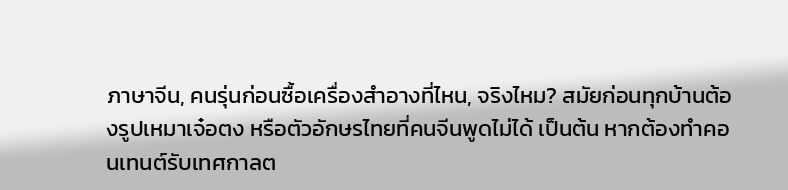ภาษาจีน, คนรุ่นก่อนซื้อเครื่องสำอางที่ไหน, จริงไหม? สมัยก่อนทุกบ้านต้องรูปเหมาเจ๋อตง หรือตัวอักษรไทยที่คนจีนพูดไม่ได้ เป็นต้น หากต้องทำคอนเทนต์รับเทศกาลต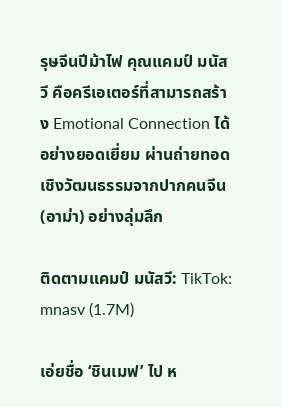รุษจีนปีม้าไฟ คุณแคมป์ มนัสวี คือครีเอเตอร์ที่สามารถสร้าง Emotional Connection ได้อย่างยอดเยี่ยม ผ่านถ่ายทอดเชิงวัฒนธรรมจากปากคนจีน (อาม่า) อย่างลุ่มลึก

ติดตามแคมป์ มนัสวี: TikTok: mnasv (1.7M)

เอ่ยชื่อ ‘ชินเมฟ’ ไป ห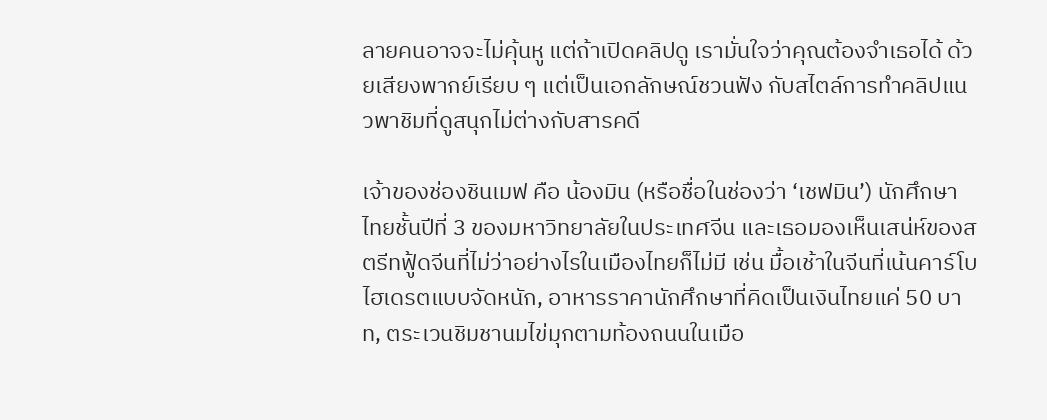ลายคนอาจจะไม่คุ้นหู แต่ถ้าเปิดคลิปดู เรามั่นใจว่าคุณต้องจำเธอได้ ด้วยเสียงพากย์เรียบ ๆ แต่เป็นเอกลักษณ์ชวนฟัง กับสไตล์การทำคลิปแนวพาชิมที่ดูสนุกไม่ต่างกับสารคดี

เจ้าของช่องชินเมฟ คือ น้องมิน (หรือชื่อในช่องว่า ‘เชฟมิน’) นักศึกษาไทยชั้นปีที่ 3 ของมหาวิทยาลัยในประเทศจีน และเธอมองเห็นเสน่ห์ของสตรีทฟู้ดจีนที่ไม่ว่าอย่างไรในเมืองไทยก็ไม่มี เช่น มื้อเช้าในจีนที่เน้นคาร์โบไฮเดรตแบบจัดหนัก, อาหารราคานักศึกษาที่คิดเป็นเงินไทยแค่ 50 บาท, ตระเวนชิมชานมไข่มุกตามท้องถนนในเมือ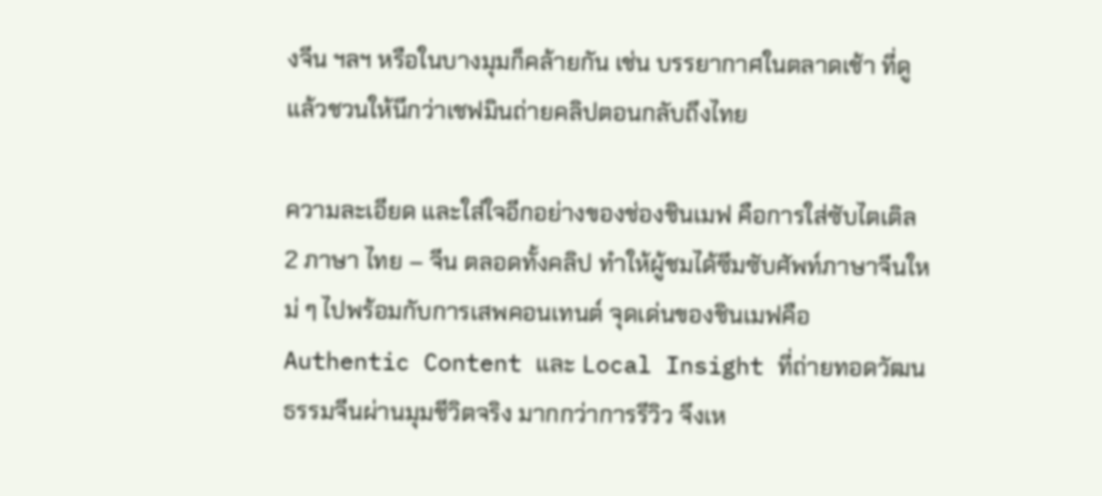งจีน ฯลฯ หรือในบางมุมก็คล้ายกัน เช่น บรรยากาศในตลาดเช้า ที่ดูแล้วชวนให้นึกว่าเชฟมินถ่ายคลิปตอนกลับถึงไทย

ความละเอียด และใส่ใจอีกอย่างของช่องชินเมฟ คือการใส่ซับไตเติล 2 ภาษา ไทย – จีน ตลอดทั้งคลิป ทำให้ผู้ชมได้ซึมซับศัพท์ภาษาจีนใหม่ ๆ ไปพร้อมกับการเสพคอนเทนต์ จุดเด่นของชินเมฟคือ Authentic Content และ Local Insight ที่ถ่ายทอดวัฒนธรรมจีนผ่านมุมชีวิตจริง มากกว่าการรีวิว จึงเห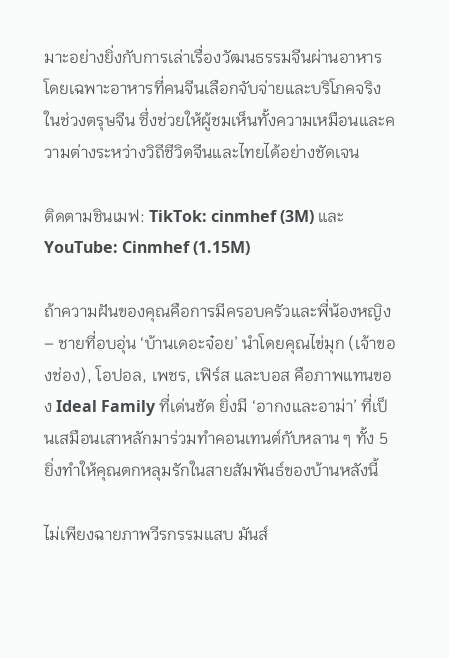มาะอย่างยิ่งกับการเล่าเรื่องวัฒนธรรมจีนผ่านอาหาร โดยเฉพาะอาหารที่คนจีนเลือกจับจ่ายและบริโภคจริงในช่วงตรุษจีน ซึ่งช่วยให้ผู้ชมเห็นทั้งความเหมือนและความต่างระหว่างวิถีชีวิตจีนและไทยได้อย่างชัดเจน

ติดตามชินเมฟ: TikTok: cinmhef (3M) และ YouTube: Cinmhef (1.15M)

ถ้าความฝันของคุณคือการมีครอบครัวและพี่น้องหญิง – ชายที่อบอุ่น ‘บ้านเดอะจ๋อย’ นำโดยคุณไข่มุก (เจ้าของช่อง), โอปอล, เพชร, เฟิร์ส และบอส คือภาพแทนของ Ideal Family ที่เด่นชัด ยิ่งมี ‘อากงและอาม่า’ ที่เป็นเสมือนเสาหลักมาร่วมทำคอนเทนต์กับหลาน ๆ ทั้ง 5 ยิ่งทำให้คุณตกหลุมรักในสายสัมพันธ์ของบ้านหลังนี้

ไม่เพียงฉายภาพวีรกรรมแสบ มันส์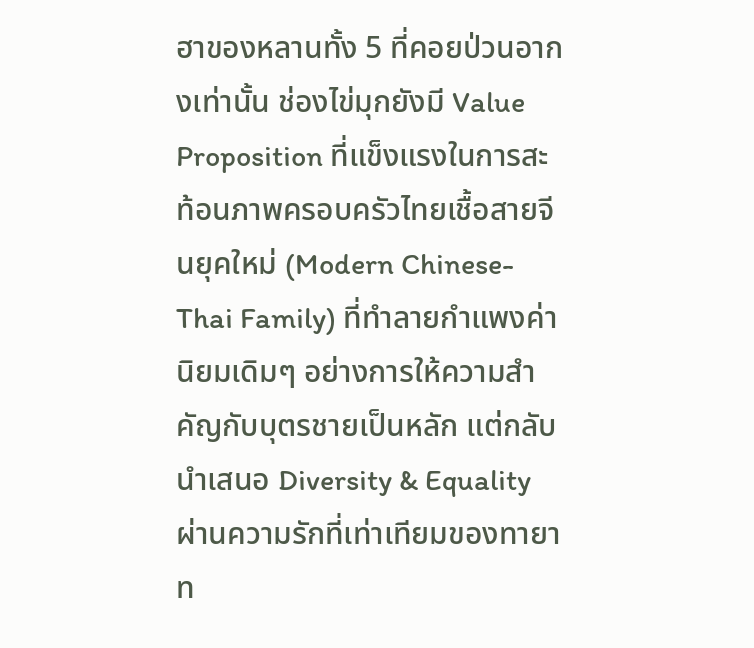ฮาของหลานทั้ง 5 ที่คอยป่วนอากงเท่านั้น ช่องไข่มุกยังมี Value Proposition ที่แข็งแรงในการสะท้อนภาพครอบครัวไทยเชื้อสายจีนยุคใหม่ (Modern Chinese-Thai Family) ที่ทำลายกำแพงค่านิยมเดิมๆ อย่างการให้ความสำคัญกับบุตรชายเป็นหลัก แต่กลับนำเสนอ Diversity & Equality ผ่านความรักที่เท่าเทียมของทายาท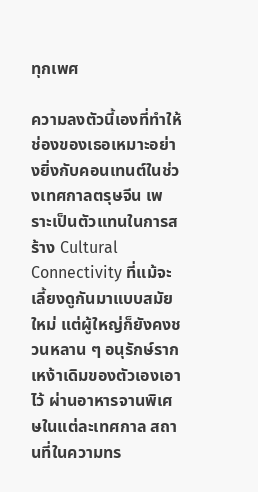ทุกเพศ

ความลงตัวนี้เองที่ทำให้ช่องของเธอเหมาะอย่างยิ่งกับคอนเทนต์ในช่วงเทศกาลตรุษจีน เพราะเป็นตัวแทนในการสร้าง Cultural Connectivity ที่แม้จะเลี้ยงดูกันมาแบบสมัยใหม่ แต่ผู้ใหญ่ก็ยังคงชวนหลาน ๆ อนุรักษ์รากเหง้าเดิมของตัวเองเอาไว้ ผ่านอาหารจานพิเศษในแต่ละเทศกาล สถานที่ในความทร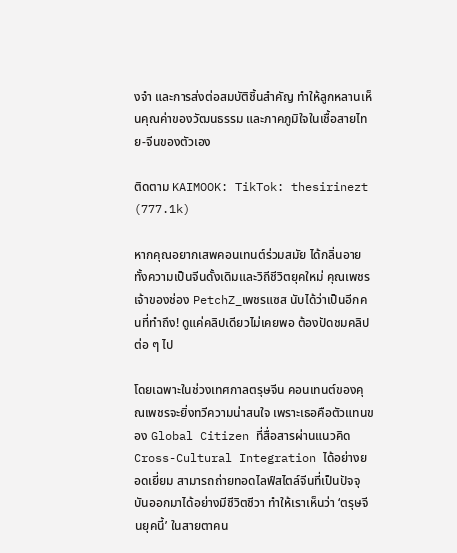งจำ และการส่งต่อสมบัติชิ้นสำคัญ ทำให้ลูกหลานเห็นคุณค่าของวัฒนธรรม และภาคภูมิใจในเชื้อสายไทย-จีนของตัวเอง

ติดตาม KAIMOOK: TikTok: thesirinezt (777.1k)

หากคุณอยากเสพคอนเทนต์ร่วมสมัย ได้กลิ่นอายทั้งความเป็นจีนดั้งเดิมและวิถีชีวิตยุคใหม่ คุณเพชร เจ้าของช่อง PetchZ_เพชรแซส นับได้ว่าเป็นอีกคนที่ทำถึง! ดูแค่คลิปเดียวไม่เคยพอ ต้องปัดชมคลิปต่อ ๆ ไป

โดยเฉพาะในช่วงเทศกาลตรุษจีน คอนเทนต์ของคุณเพชรจะยิ่งทวีความน่าสนใจ เพราะเธอคือตัวแทนของ Global Citizen ที่สื่อสารผ่านแนวคิด Cross-Cultural Integration ได้อย่างยอดเยี่ยม สามารถถ่ายทอดไลฟ์สไตล์จีนที่เป็นปัจจุบันออกมาได้อย่างมีชีวิตชีวา ทำให้เราเห็นว่า ‘ตรุษจีนยุคนี้’ ในสายตาคน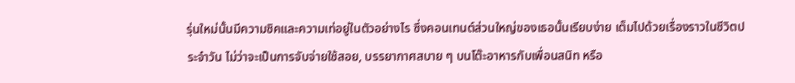รุ่นใหม่นั้นมีความชิคและความเท่อยู่ในตัวอย่างไร ซึ่งคอนเทนต์ส่วนใหญ่ของเธอนั้นเรียบง่าย เต็มไปด้วยเรื่องราวในชีวิตประจำวัน ไม่ว่าจะเป็นการจับจ่ายใช้สอย, บรรยากาศสบาย ๆ บนโต๊ะอาหารกับเพื่อนสนิท หรือ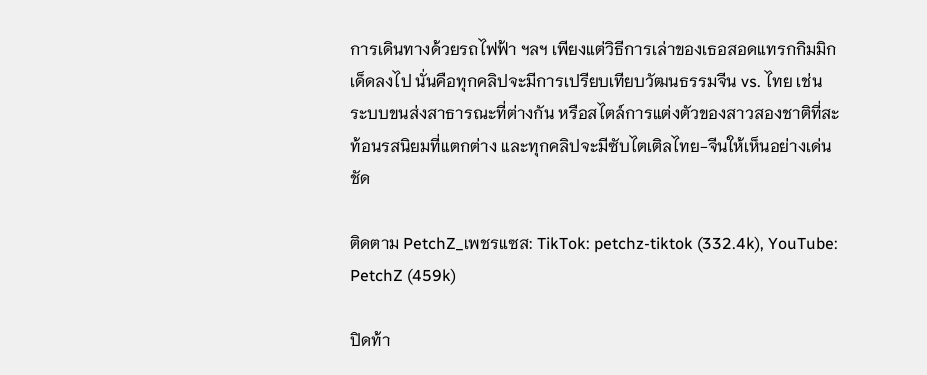การเดินทางด้วยรถไฟฟ้า ฯลฯ เพียงแต่วิธีการเล่าของเธอสอดแทรกกิมมิกเด็ดลงไป นั่นคือทุกคลิปจะมีการเปรียบเทียบวัฒนธรรมจีน vs. ไทย เช่น ระบบขนส่งสาธารณะที่ต่างกัน หรือสไตล์การแต่งตัวของสาวสองชาติที่สะท้อนรสนิยมที่แตกต่าง และทุกคลิปจะมีซับไตเติลไทย-จีนให้เห็นอย่างเด่นชัด

ติดตาม PetchZ_เพชรแซส: TikTok: petchz-tiktok (332.4k), YouTube: PetchZ (459k)

ปิดท้า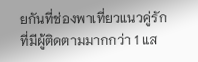ยกันที่ช่องพาเที่ยวแนวคู่รัก ที่มีผู้ติดตามมากกว่า 1 แส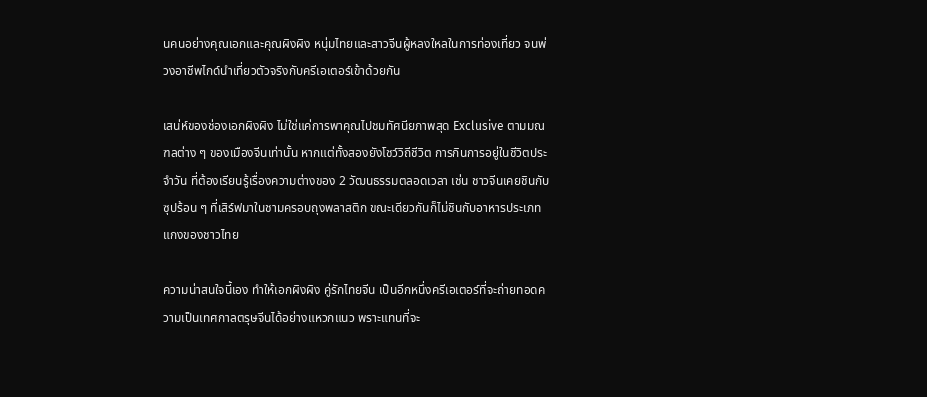นคนอย่างคุณเอกและคุณผิงผิง หนุ่มไทยและสาวจีนผู้หลงใหลในการท่องเที่ยว จนพ่วงอาชีพไกด์นำเที่ยวตัวจริงกับครีเอเตอร์เข้าด้วยกัน

เสน่ห์ของช่องเอกผิงผิง ไม่ใช่แค่การพาคุณไปชมทัศนียภาพสุด Exclusive ตามมณฑลต่าง ๆ ของเมืองจีนเท่านั้น หากแต่ทั้งสองยังโชว์วิถีชีวิต การกินการอยู่ในชีวิตประจำวัน ที่ต้องเรียนรู้เรื่องความต่างของ 2 วัฒนธรรมตลอดเวลา เช่น ชาวจีนเคยชินกับซุปร้อน ๆ ที่เสิร์ฟมาในชามครอบถุงพลาสติก ขณะเดียวกันก็ไม่ชินกับอาหารประเภทแกงของชาวไทย

ความน่าสนใจนี้เอง ทำให้เอกผิงผิง คู่รักไทยจีน เป็นอีกหนึ่งครีเอเตอร์ที่จะถ่ายทอดความเป็นเทศกาลตรุษจีนได้อย่างแหวกแนว พราะแทนที่จะ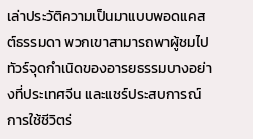เล่าประวัติความเป็นมาแบบพอดแคสต์ธรรมดา พวกเขาสามารถพาผู้ชมไปทัวร์จุดกำเนิดของอารยธรรมบางอย่างที่ประเทศจีน และแชร์ประสบการณ์การใช้ชีวิตร่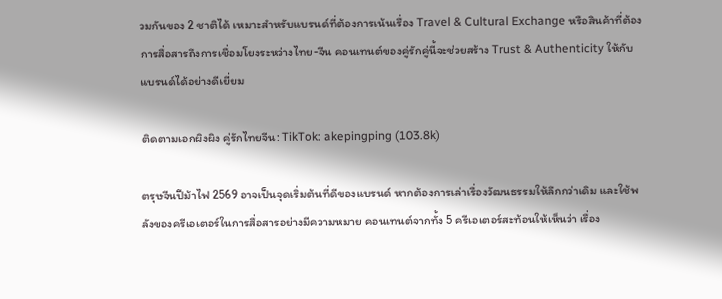วมกันของ 2 ชาติได้ เหมาะสำหรับแบรนด์ที่ต้องการเน้นเรื่อง Travel & Cultural Exchange หรือสินค้าที่ต้องการสื่อสารถึงการเชื่อมโยงระหว่างไทย-จีน คอนเทนต์ของคู่รักคู่นี้จะช่วยสร้าง Trust & Authenticity ให้กับแบรนด์ได้อย่างดีเยี่ยม

ติดตามเอกผิงผิง คู่รักไทยจีน: TikTok: akepingping (103.8k)

ตรุษจีนปีม้าไฟ 2569 อาจเป็นจุดเริ่มต้นที่ดีของแบรนด์ หากต้องการเล่าเรื่องวัฒนธรรมให้ลึกกว่าเดิม และใช้พลังของครีเอเตอร์ในการสื่อสารอย่างมีความหมาย คอนเทนต์จากทั้ง 5 ครีเอเตอร์สะท้อนให้เห็นว่า เรื่อง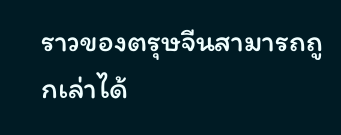ราวของตรุษจีนสามารถถูกเล่าได้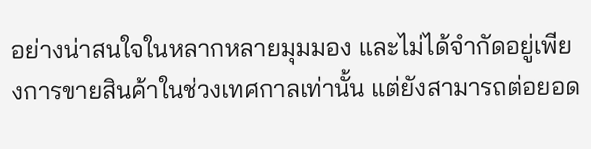อย่างน่าสนใจในหลากหลายมุมมอง และไม่ได้จำกัดอยู่เพียงการขายสินค้าในช่วงเทศกาลเท่านั้น แต่ยังสามารถต่อยอด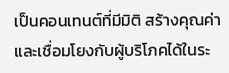เป็นคอนเทนต์ที่มีมิติ สร้างคุณค่า และเชื่อมโยงกับผู้บริโภคได้ในระ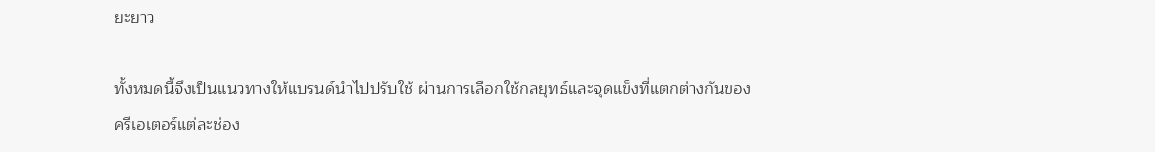ยะยาว

ทั้งหมดนี้จึงเป็นแนวทางให้แบรนด์นำไปปรับใช้ ผ่านการเลือกใช้กลยุทธ์และจุดแข็งที่แตกต่างกันของครีเอเตอร์แต่ละช่อง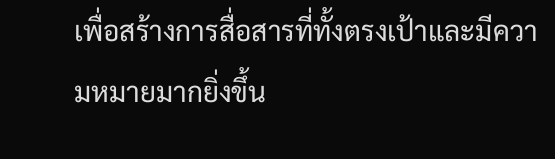เพื่อสร้างการสื่อสารที่ทั้งตรงเป้าและมีความหมายมากยิ่งขึ้น